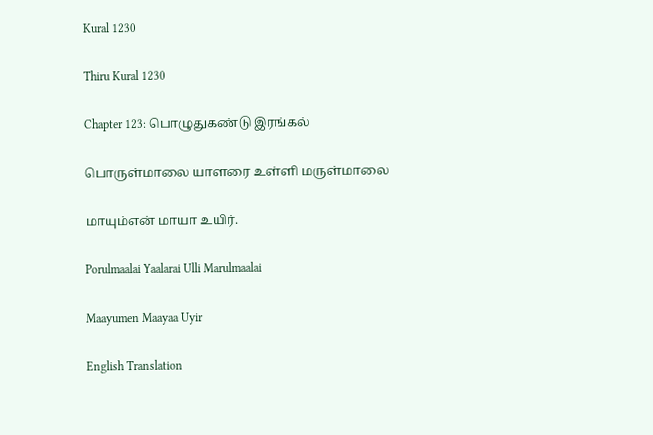Kural 1230

Thiru Kural 1230

Chapter 123: பொழுதுகண்டு இரங்கல்

பொருள்மாலை யாளரை உள்ளி மருள்மாலை

மாயும்என் மாயா உயிர்.

Porulmaalai Yaalarai Ulli Marulmaalai

Maayumen Maayaa Uyir

English Translation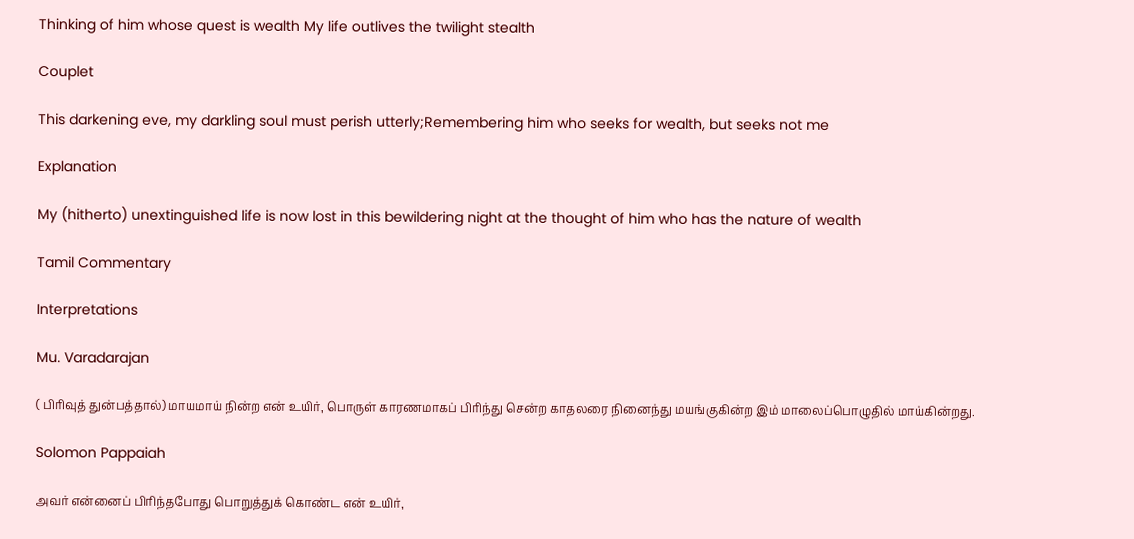Thinking of him whose quest is wealth My life outlives the twilight stealth

Couplet

This darkening eve, my darkling soul must perish utterly;Remembering him who seeks for wealth, but seeks not me

Explanation

My (hitherto) unextinguished life is now lost in this bewildering night at the thought of him who has the nature of wealth

Tamil Commentary

Interpretations

Mu. Varadarajan

( பிரிவுத் துன்பத்தால்) மாயமாய் நின்ற என் உயிர், பொருள் காரணமாகப் பிரிந்து சென்ற காதலரை நினைந்து மயங்குகின்ற இம் மாலைப்பொழுதில் மாய்கின்றது.

Solomon Pappaiah

அவர் என்னைப் பிரிந்தபோது பொறுத்துக் கொண்ட என் உயிர்,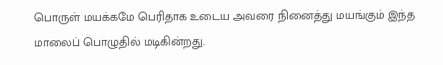பொருள் மயக்கமே பெரிதாக உடைய அவரை நினைத்து மயங்கும் இந்த மாலைப் பொழுதில் மடிகின்றது.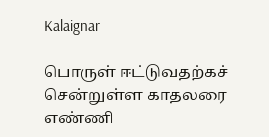Kalaignar

பொருள் ஈட்டுவதற்கச் சென்றுள்ள காதலரை எண்ணி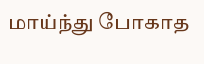மாய்ந்து போகாத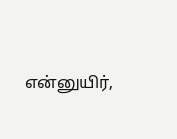என்னுயிர்,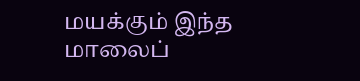மயக்கும் இந்த மாலைப்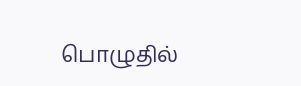பொழுதில்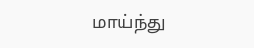மாய்ந்து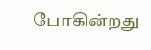போகின்றது